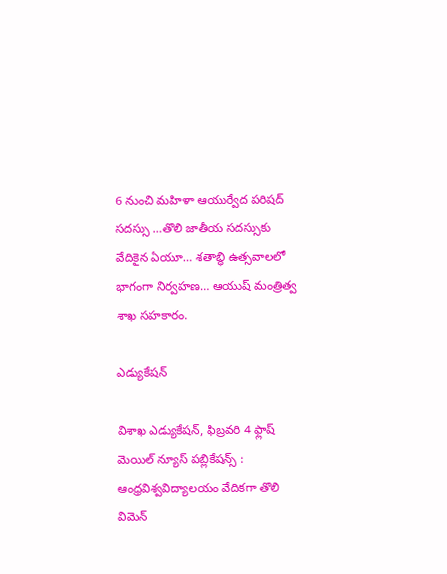6 నుంచి మహిళా ఆయుర్వేద పరిషద్ సదస్సు …తొలి జాతీయ సదస్సుకు వేదికైన ఏయూ… శతాబ్ధి ఉత్సవాలలో భాగంగా నిర్వహణ… ఆయుష్ మంత్రిత్వ శాఖ సహకారం.

ఎడ్యుకేషన్

విశాఖ ఎడ్యుకేషన్, ఫిబ్రవరి 4 ఫ్లాష్ మెయిల్ న్యూస్ పబ్లికేషన్స్ : ఆంధ్రవిశ్వవిద్యాలయం వేదికగా తొలి విమెన్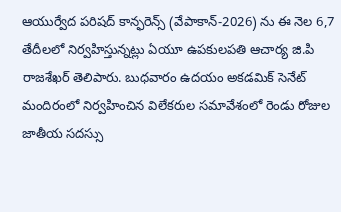ఆయుర్వేద పరిషద్ కాన్ఫరెన్స్ (వేపాకాన్-2026) ను ఈ నెల 6,7 తేదీలలో నిర్వహిస్తున్నట్లు ఏయూ ఉపకులపతి ఆచార్య జి.పి రాజశేఖర్ తెలిపారు. బుధవారం ఉదయం అకడమిక్ సెనేట్ మందిరంలో నిర్వహించిన విలేకరుల సమావేశంలో రెండు రోజుల జాతీయ సదస్సు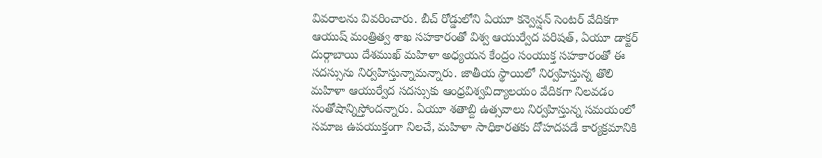వివరాలను వివరించారు. బీచ్ రోడ్డులోని ఏయూ కన్వెన్షన్ సెంటర్ వేదికగా ఆయుష్ మంత్రిత్వ శాఖ సహకారంతో విశ్వ ఆయుర్వేద పరిషత్, ఏయూ డాక్టర్ దుర్గాబాయి దేశముఖ్ మహిళా అధ్యయన కేంద్రం సంయుక్త సహకారంతో ఈ సదస్సును నిర్వహిస్తున్నామన్నారు. జాతీయ స్థాయిలో నిర్వహిస్తున్న తొలి మహిళా ఆయుర్వేద సదస్సుకు ఆంధ్రవిశ్వవిద్యాలయం వేదికగా నిలవడం సంతోషాన్నిస్తోందన్నారు. ఏయూ శతాబ్ది ఉత్సవాలు నిర్వహిస్తున్న సమయంలో సమాజ ఉపయుక్తంగా నిలచే, మహిళా సాధికారతకు దోహదపడే కార్యక్రమానికి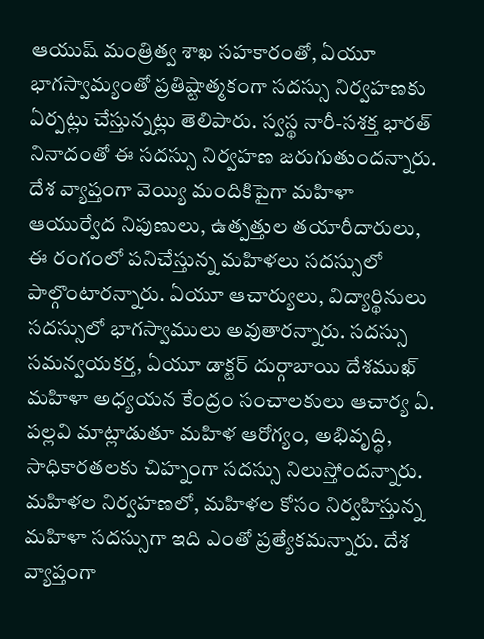ఆయుష్ మంత్రిత్వ శాఖ సహకారంతో, ఏయూ భాగస్వామ్యంతో ప్రతిష్టాత్మకంగా సదస్సు నిర్వహణకు ఏర్పట్లు చేస్తున్నట్లు తెలిపారు. స్వస్థ నారీ-సశక్త భారత్ నినాదంతో ఈ సదస్సు నిర్వహణ జరుగుతుందన్నారు. దేశ వ్యాప్తంగా వెయ్యి మందికిపైగా మహిళా ఆయుర్వేద నిపుణులు, ఉత్పత్తుల తయారీదారులు, ఈ రంగంలో పనిచేస్తున్న మహిళలు సదస్సులో పాల్గొంటారన్నారు. ఏయూ ఆచార్యులు, విద్యార్థినులు సదస్సులో భాగస్వాములు అవుతారన్నారు. సదస్సు సమన్వయకర్త, ఏయూ డాక్టర్ దుర్గాబాయి దేశముఖ్ మహిళా అధ్యయన కేంద్రం సంచాలకులు ఆచార్య ఏ. పల్లవి మాట్లాడుతూ మహిళ ఆరోగ్యం, అభివృద్ధి, సాధికారతలకు చిహ్నంగా సదస్సు నిలుస్తోందన్నారు. మహిళల నిర్వహణలో, మహిళల కోసం నిర్వహిస్తున్న మహిళా సదస్సుగా ఇది ఎంతో ప్రత్యేకమన్నారు. దేశ వ్యాప్తంగా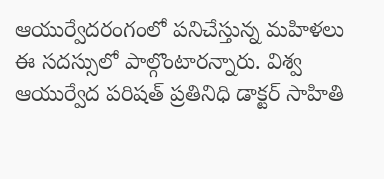ఆయుర్వేదరంగంలో పనిచేస్తున్న మహిళలు ఈ సదస్సులో పాల్గొంటారన్నారు. విశ్వ ఆయుర్వేద పరిషత్ ప్రతినిధి డాక్టర్ సాహితి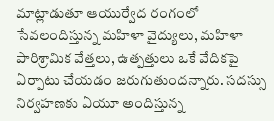మాట్లాడుతూ ఆయుర్వేద రంగంలో సేవలందిస్తున్న మహిళా వైద్యులు, మహిళా పారిశ్రామిక వేత్తలు, ఉత్పత్తులు ఒకే వేదికపై ఏర్పాటు చేయడం జరుగుతుందన్నారు. సదస్సు నిర్వహణకు ఏయూ అందిస్తున్న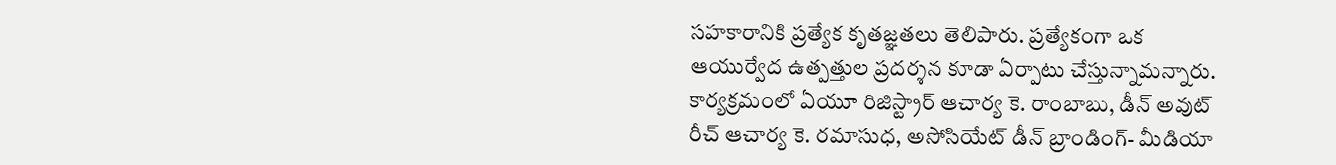సహకారానికి ప్రత్యేక కృతజ్ఞతలు తెలిపారు. ప్రత్యేకంగా ఒక ఆయుర్వేద ఉత్పత్తుల ప్రదర్శన కూడా ఏర్పాటు చేస్తున్నామన్నారు. కార్యక్రమంలో ఏయూ రిజిస్ట్రార్ ఆచార్య కె. రాంబాబు, డీన్ అవుట్ రీచ్ ఆచార్య కె. రమాసుధ, అసోసియేట్ డీన్ బ్రాండింగ్- మీడియా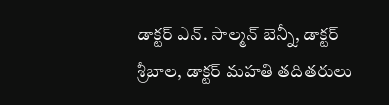డాక్టర్ ఎన్. సాల్మన్ బెన్నీ, డాక్టర్ శ్రీబాల, డాక్టర్ మహతి తదితరులు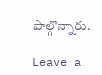పాల్గొన్నారు.

Leave a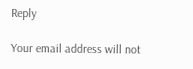Reply

Your email address will not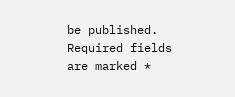be published. Required fields are marked *